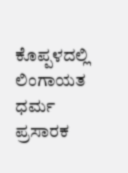ಕೊಪ್ಪಳದಲ್ಲಿ ಲಿಂಗಾಯತ ಧರ್ಮ ಪ್ರಸಾರಕ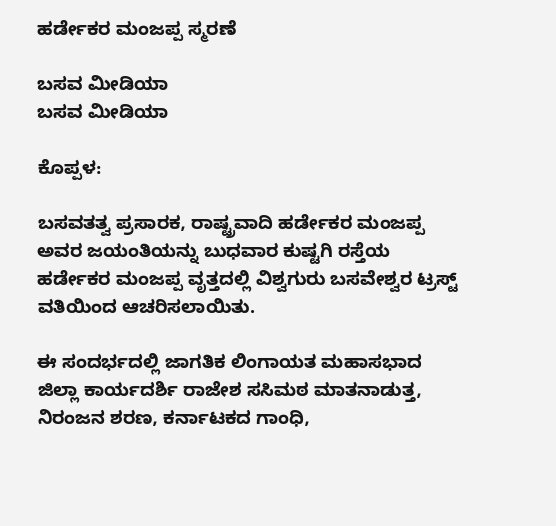ಹರ್ಡೇಕರ ಮಂಜಪ್ಪ ಸ್ಮರಣೆ

ಬಸವ ಮೀಡಿಯಾ
ಬಸವ ಮೀಡಿಯಾ

ಕೊಪ್ಪಳ:

ಬಸವತತ್ವ ಪ್ರಸಾರಕ, ರಾಷ್ಟ್ರವಾದಿ ಹರ್ಡೇಕರ ಮಂಜಪ್ಪ ಅವರ ಜಯಂತಿಯನ್ನು ಬುಧವಾರ ಕುಷ್ಟಗಿ ರಸ್ತೆಯ ಹರ್ಡೇಕರ ಮಂಜಪ್ಪ ವೃತ್ತದಲ್ಲಿ ವಿಶ್ವಗುರು ಬಸವೇಶ್ವರ ಟ್ರಸ್ಟ್ ವತಿಯಿಂದ ಆಚರಿಸಲಾಯಿತು.

ಈ ಸಂದರ್ಭದಲ್ಲಿ ಜಾಗತಿಕ ಲಿಂಗಾಯತ ಮಹಾಸಭಾದ ಜಿಲ್ಲಾ ಕಾರ್ಯದರ್ಶಿ ರಾಜೇಶ ಸಸಿಮಠ ಮಾತನಾಡುತ್ತ, ನಿರಂಜನ ಶರಣ, ಕರ್ನಾಟಕದ ಗಾಂಧಿ,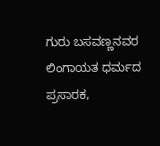ಗುರು ಬಸವಣ್ಣನವರ ಲಿಂಗಾಯತ ಧರ್ಮದ ಪ್ರಸಾರಕ,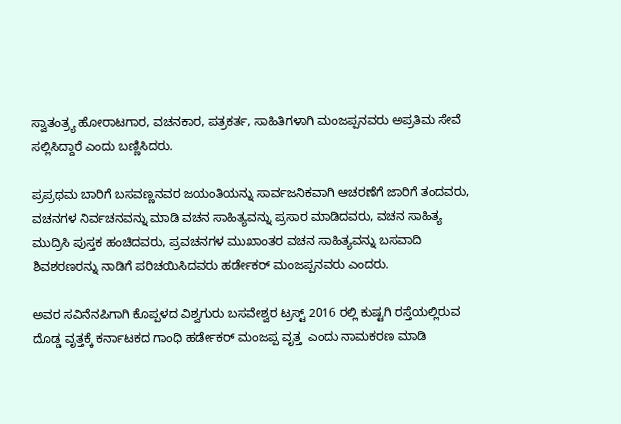ಸ್ವಾತಂತ್ರ್ಯ ಹೋರಾಟಗಾರ, ವಚನಕಾರ, ಪತ್ರಕರ್ತ, ಸಾಹಿತಿಗಳಾಗಿ ಮಂಜಪ್ಪನವರು ಅಪ್ರತಿಮ ಸೇವೆ ಸಲ್ಲಿಸಿದ್ದಾರೆ ಎಂದು ಬಣ್ಣಿಸಿದರು.

ಪ್ರಪ್ರಥಮ ಬಾರಿಗೆ ಬಸವಣ್ಣನವರ ಜಯಂತಿಯನ್ನು ಸಾರ್ವಜನಿಕವಾಗಿ ಆಚರಣೆಗೆ ಜಾರಿಗೆ ತಂದವರು, ವಚನಗಳ ನಿರ್ವಚನವನ್ನು ಮಾಡಿ ವಚನ ಸಾಹಿತ್ಯವನ್ನು ಪ್ರಸಾರ ಮಾಡಿದವರು, ವಚನ ಸಾಹಿತ್ಯ ಮುದ್ರಿಸಿ ಪುಸ್ತಕ ಹಂಚಿದವರು, ಪ್ರವಚನಗಳ ಮುಖಾಂತರ ವಚನ ಸಾಹಿತ್ಯವನ್ನು ಬಸವಾದಿ ಶಿವಶರಣರನ್ನು ನಾಡಿಗೆ ಪರಿಚಯಿಸಿದವರು ಹರ್ಡೇಕರ್ ಮಂಜಪ್ಪನವರು ಎಂದರು.

ಅವರ ಸವಿನೆನಪಿಗಾಗಿ ಕೊಪ್ಪಳದ ವಿಶ್ವಗುರು ಬಸವೇಶ್ವರ ಟ್ರಸ್ಟ್ 2016 ರಲ್ಲಿ ಕುಷ್ಟಗಿ ರಸ್ತೆಯಲ್ಲಿರುವ ದೊಡ್ಡ ವೃತ್ತಕ್ಕೆ ಕರ್ನಾಟಕದ ಗಾಂಧಿ ಹರ್ಡೇಕರ್ ಮಂಜಪ್ಪ ವೃತ್ತ  ಎಂದು ನಾಮಕರಣ ಮಾಡಿ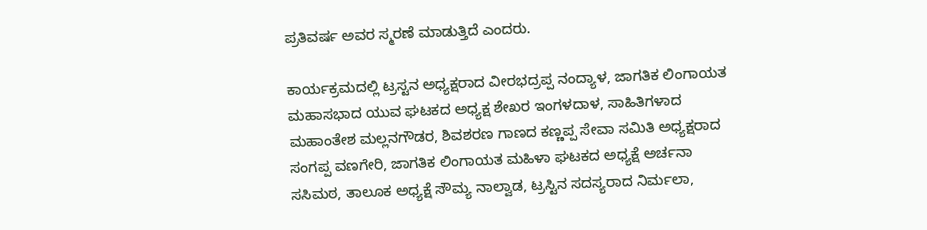ಪ್ರತಿವರ್ಷ ಅವರ ಸ್ಮರಣೆ ಮಾಡುತ್ತಿದೆ ಎಂದರು.

ಕಾರ್ಯಕ್ರಮದಲ್ಲಿ ಟ್ರಸ್ಟನ ಅಧ್ಯಕ್ಷರಾದ ವೀರಭದ್ರಪ್ಪ ನಂದ್ಯಾಳ, ಜಾಗತಿಕ ಲಿಂಗಾಯತ ಮಹಾಸಭಾದ ಯುವ ಘಟಕದ ಅಧ್ಯಕ್ಷ ಶೇಖರ ಇಂಗಳದಾಳ, ಸಾಹಿತಿಗಳಾದ ಮಹಾಂತೇಶ ಮಲ್ಲನಗೌಡರ, ಶಿವಶರಣ ಗಾಣದ ಕಣ್ಣಪ್ಪ ಸೇವಾ ಸಮಿತಿ ಅಧ್ಯಕ್ಷರಾದ ಸಂಗಪ್ಪ ವಣಗೇರಿ, ಜಾಗತಿಕ ಲಿಂಗಾಯತ ಮಹಿಳಾ ಘಟಕದ ಅಧ್ಯಕ್ಷೆ ಅರ್ಚನಾ ಸಸಿಮಠ, ತಾಲೂಕ ಅಧ್ಯಕ್ಷೆ ಸೌಮ್ಯ ನಾಲ್ವಾಡ, ಟ್ರಸ್ಟಿನ ಸದಸ್ಯರಾದ ನಿರ್ಮಲಾ,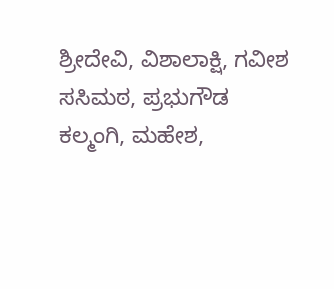ಶ್ರೀದೇವಿ, ವಿಶಾಲಾಕ್ಷಿ, ಗವೀಶ ಸಸಿಮಠ, ಪ್ರಭುಗೌಡ ಕಲ್ಮಂಗಿ, ಮಹೇಶ,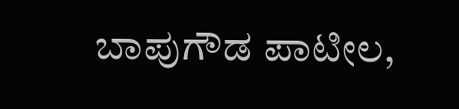ಬಾಪುಗೌಡ ಪಾಟೀಲ,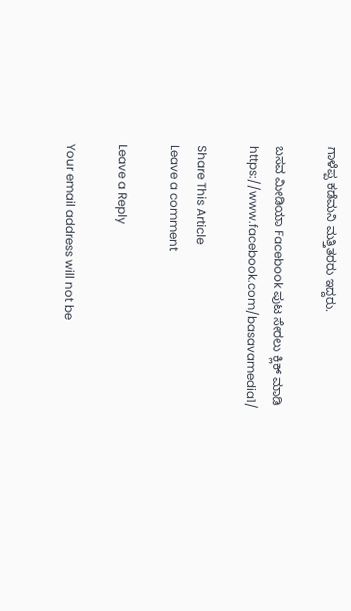ಗಾಳೆಪ್ಪ ಕಡೆಮನಿ ಮತ್ತಿತರರು ಇದ್ದರು.

ಬಸವ ಮೀಡಿಯಾ Facebook ಪುಟ ಸೇರಲು ಕ್ಲಿಕ್ ಮಾಡಿ
https://www.facebook.com/basavamedia1/

Share This Article
Leave a comment

Leave a Reply

Your email address will not be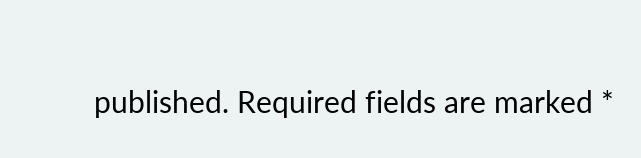published. Required fields are marked *